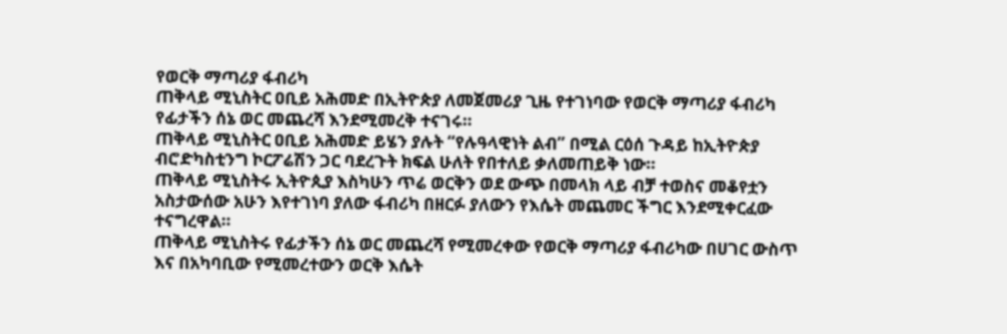የወርቅ ማጣሪያ ፋብሪካ
ጠቅላይ ሚኒስትር ዐቢይ አሕመድ በኢትዮጵያ ለመጀመሪያ ጊዜ የተገነባው የወርቅ ማጣሪያ ፋብሪካ የፊታችን ሰኔ ወር መጨረሻ እንደሚመረቅ ተናገሩ።
ጠቅላይ ሚኒስትር ዐቢይ አሕመድ ይሄን ያሉት “የሉዓላዊነት ልብ” በሚል ርዕሰ ጉዳይ ከኢትዮጵያ ብሮድካስቲንግ ኮርፖሬሽን ጋር ባደረጉት ክፍል ሁለት የበተለይ ቃለመጠይቅ ነው።
ጠቅላይ ሚኒስትሩ ኢትዮጲያ እስካሁን ጥሬ ወርቅን ወደ ውጭ በመላክ ላይ ብቻ ተወስና መቆየቷን አስታውሰው አሁን እየተገነባ ያለው ፋብሪካ በዘርፉ ያለውን የእሴት መጨመር ችግር እንደሚቀርፈው ተናግረዋል።
ጠቅላይ ሚኒስትሩ የፊታችን ሰኔ ወር መጨረሻ የሚመረቀው የወርቅ ማጣሪያ ፋብሪካው በሀገር ውስጥ እና በአካባቢው የሚመረተውን ወርቅ እሴት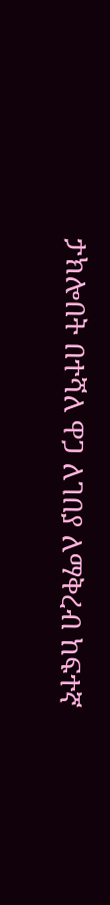ታክሎበት በተሻለ ዋጋ ለገበያ ለማቅረብ ከፍተኛ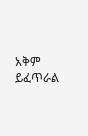አቅም ይፈጥራል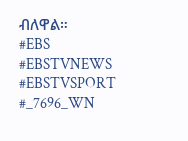ብለዋል።
#EBS
#EBSTVNEWS
#EBSTVSPORT
#_7696_WN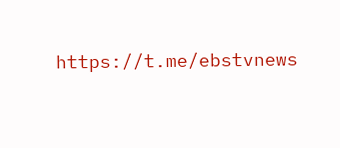https://t.me/ebstvnews